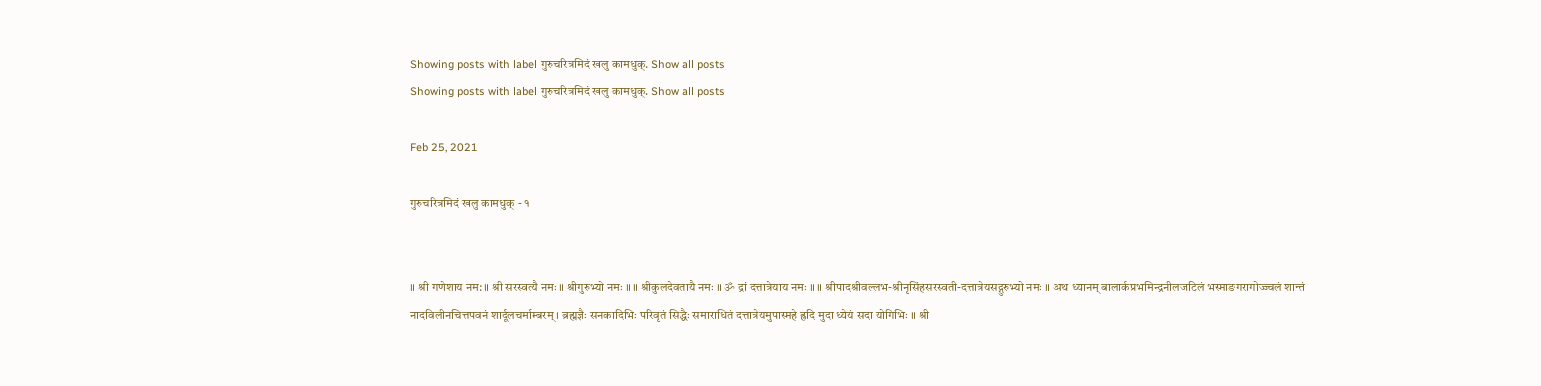Showing posts with label गुरुचरित्रमिदं खलु कामधुक्. Show all posts
Showing posts with label गुरुचरित्रमिदं खलु कामधुक्. Show all posts

Feb 25, 2021

गुरुचरित्रमिदं खलु कामधुक् - १


॥ श्री गणेशाय नम: ॥ श्री सरस्वत्यै नमः ॥ श्रीगुरुभ्यो नमः ॥ ॥ श्रीकुलदेवतायै नमः ॥ ॐ द्रां दत्तात्रेयाय नमः ॥ ॥ श्रीपादश्रीवल्लभ-श्रीनृसिंहसरस्वती-दत्तात्रेयसद्गुरुभ्यो नमः ॥ अथ ध्यानम् बालार्कप्रभमिन्द्रनीलजटिलं भस्माङगरागोज्ज्वलं शान्तं नादविलीनचित्तपवनं शार्दूलचर्माम्बरम् । ब्रह्मज्ञैः सनकादिभिः परिवृतं सिद्धैः समाराधितं दत्तात्रेयमुपास्महे ह्रदि मुदा ध्येयं सदा योगिभिः ॥ श्री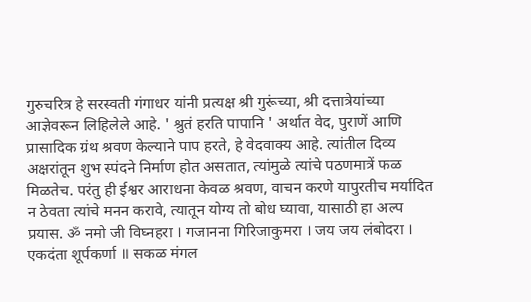गुरुचरित्र हे सरस्वती गंगाधर यांनी प्रत्यक्ष श्री गुरूंच्या, श्री दत्तात्रेयांच्या आज्ञेवरून लिहिलेले आहे. ' श्रुतं हरति पापानि ' अर्थात वेद, पुराणें आणि प्रासादिक ग्रंथ श्रवण केल्याने पाप हरते, हे वेदवाक्य आहे. त्यांतील दिव्य अक्षरांतून शुभ स्पंदने निर्माण होत असतात, त्यांमुळे त्यांचे पठणमात्रें फळ मिळतेच. परंतु ही ईश्वर आराधना केवळ श्रवण, वाचन करणे यापुरतीच मर्यादित न ठेवता त्यांचे मनन करावे, त्यातून योग्य तो बोध घ्यावा, यासाठी हा अल्प प्रयास. ॐ नमो जी विघ्नहरा । गजानना गिरिजाकुमरा । जय जय लंबोदरा । एकदंता शूर्पकर्णा ॥ सकळ मंगल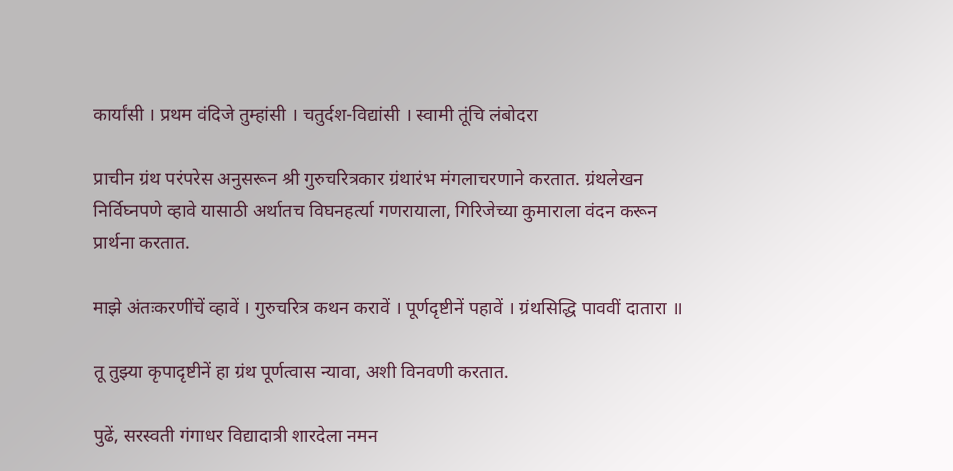कार्यांसी । प्रथम वंदिजे तुम्हांसी । चतुर्दश-विद्यांसी । स्वामी तूंचि लंबोदरा

प्राचीन ग्रंथ परंपरेस अनुसरून श्री गुरुचरित्रकार ग्रंथारंभ मंगलाचरणाने करतात. ग्रंथलेखन निर्विघ्नपणे व्हावे यासाठी अर्थातच विघनहर्त्या गणरायाला, गिरिजेच्या कुमाराला वंदन करून प्रार्थना करतात.

माझे अंतःकरणींचें व्हावें । गुरुचरित्र कथन करावें । पूर्णदृष्टीनें पहावें । ग्रंथसिद्धि पाववीं दातारा ॥

तू तुझ्या कृपादृष्टीनें हा ग्रंथ पूर्णत्वास न्यावा, अशी विनवणी करतात.

पुढें, सरस्वती गंगाधर विद्यादात्री शारदेला नमन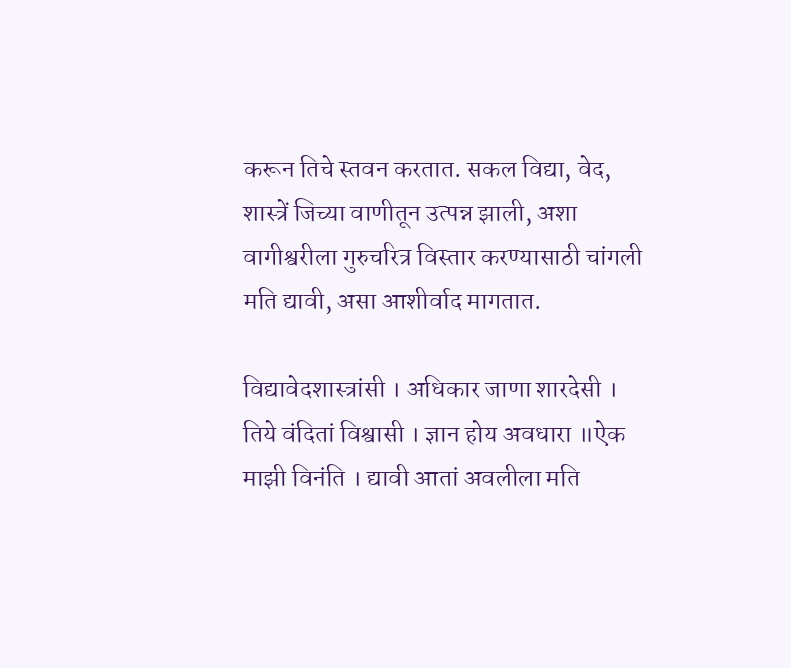करून तिचे स्तवन करतात. सकल विद्या, वेद, शास्त्रें जिच्या वाणीतून उत्पन्न झाली, अशा वागीश्वरीला गुरुचरित्र विस्तार करण्यासाठी चांगली मति द्यावी, असा आशीर्वाद मागतात.

विद्यावेदशास्त्रांसी । अधिकार जाणा शारदेसी । तिये वंदितां विश्वासी । ज्ञान होय अवधारा ॥ऐक माझी विनंति । द्यावी आतां अवलीला मति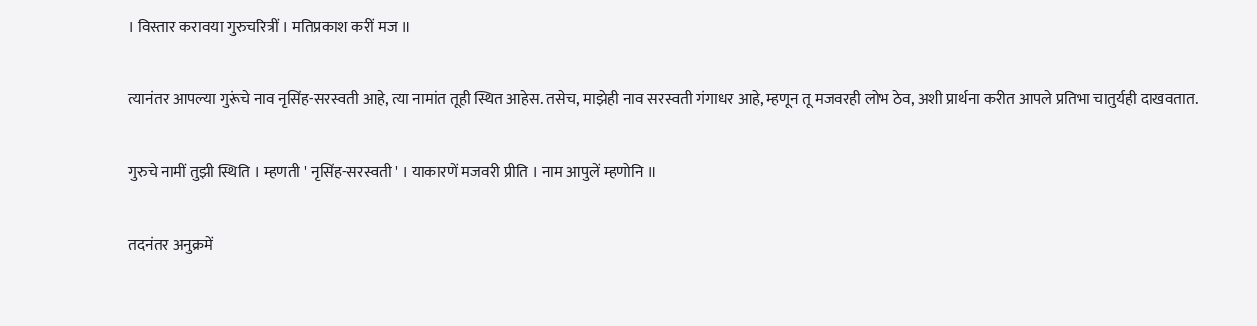। विस्तार करावया गुरुचरित्रीं । मतिप्रकाश करीं मज ॥

त्यानंतर आपल्या गुरूंचे नाव नृसिंह-सरस्वती आहे, त्या नामांत तूही स्थित आहेस. तसेच, माझेही नाव सरस्वती गंगाधर आहे, म्हणून तू मजवरही लोभ ठेव, अशी प्रार्थना करीत आपले प्रतिभा चातुर्यही दाखवतात.

गुरुचे नामीं तुझी स्थिति । म्हणती ' नृसिंह-सरस्वती ' । याकारणें मजवरी प्रीति । नाम आपुलें म्हणोनि ॥

तदनंतर अनुक्रमें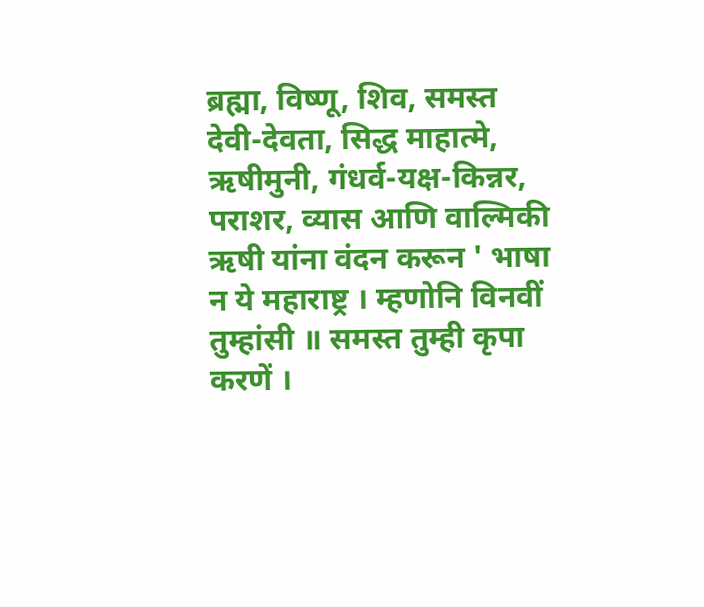ब्रह्मा, विष्णू, शिव, समस्त देवी-देवता, सिद्ध माहात्मे, ऋषीमुनी, गंधर्व-यक्ष-किन्नर, पराशर, व्यास आणि वाल्मिकी ऋषी यांना वंदन करून ' भाषा न ये महाराष्ट्र । म्हणोनि विनवीं तुम्हांसी ॥ समस्त तुम्ही कृपा करणें ।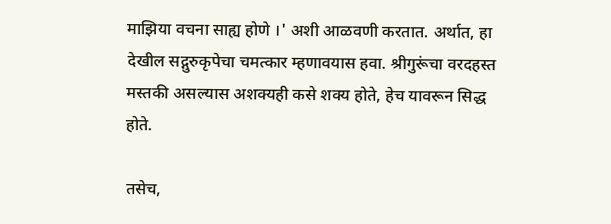माझिया वचना साह्य होणे ।' अशी आळवणी करतात. अर्थात, हा देखील सद्गुरुकृपेचा चमत्कार म्हणावयास हवा. श्रीगुरूंचा वरदहस्त मस्तकी असल्यास अशक्यही कसे शक्य होते, हेच यावरून सिद्ध होते.

तसेच,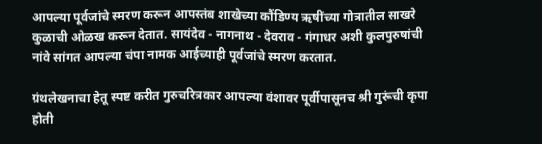आपल्या पूर्वजांचे स्मरण करून आपस्तंब शाखेच्या कौंडिण्य ऋषींच्या गोत्रातील साखरे कुळाची ओळख करून देतात. सायंदेव - नागनाथ - देवराव - गंगाधर अशी कुलपुरुषांची नांवे सांगत आपल्या चंपा नामक आईच्याही पूर्वजांचे स्मरण करतात.

ग्रंथलेखनाचा हेतू स्पष्ट करीत गुरुचरित्रकार आपल्या वंशावर पूर्वीपासूनच श्री गुरूंची कृपा होती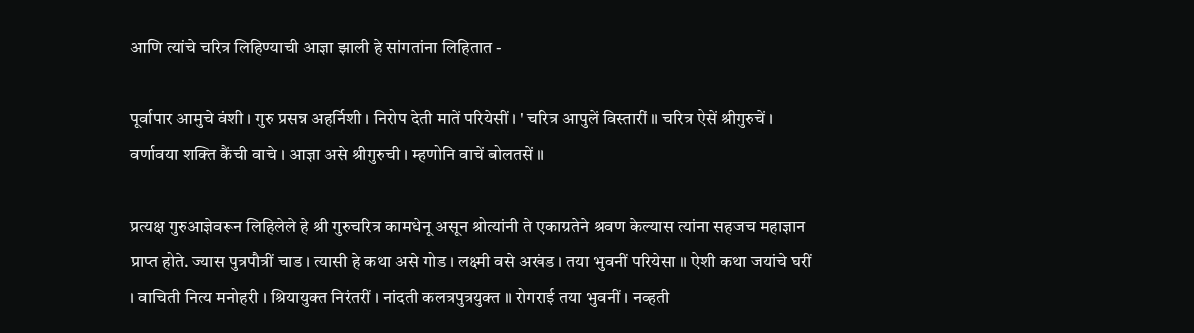आणि त्यांचे चरित्र लिहिण्याची आज्ञा झाली हे सांगतांना लिहितात -

पूर्वापार आमुचे वंशी । गुरु प्रसन्न अहर्निशी । निरोप देती मातें परियेसीं । ' चरित्र आपुलें विस्तारीं ॥ चरित्र ऐसें श्रीगुरुचें । वर्णावया शक्ति कैंची वाचे । आज्ञा असे श्रीगुरुची । म्हणोनि वाचें बोलतसें ॥

प्रत्यक्ष गुरुआज्ञेवरून लिहिलेले हे श्री गुरुचरित्र कामधेनू असून श्रोत्यांनी ते एकाग्रतेने श्रवण केल्यास त्यांना सहजच महाज्ञान प्राप्त होते. ज्यास पुत्रपौत्रीं चाड । त्यासी हे कथा असे गोड । लक्ष्मी वसे अखंड । तया भुवनीं परियेसा ॥ ऐशी कथा जयांचे घरीं । वाचिती नित्य मनोहरी । श्रियायुक्त निरंतरीं । नांदती कलत्रपुत्रयुक्त ॥ रोगराई तया भुवनीं । नव्हती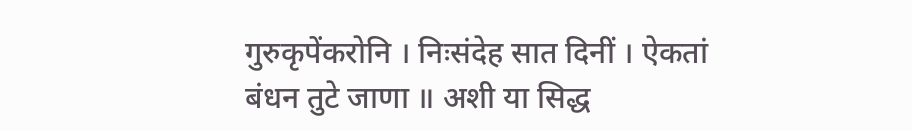गुरुकृपेंकरोनि । निःसंदेह सात दिनीं । ऐकतां बंधन तुटे जाणा ॥ अशी या सिद्ध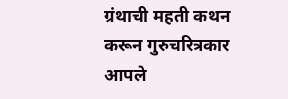ग्रंथाची महती कथन करून गुरुचरित्रकार आपले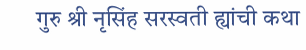गुरु श्री नृसिंह सरस्वती ह्यांची कथा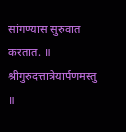सांगण्यास सुरुवात करतात. ॥ श्रीगुरुदत्तात्रेयार्पणमस्तु ॥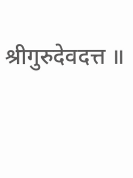श्रीगुरुदेवदत्त ॥